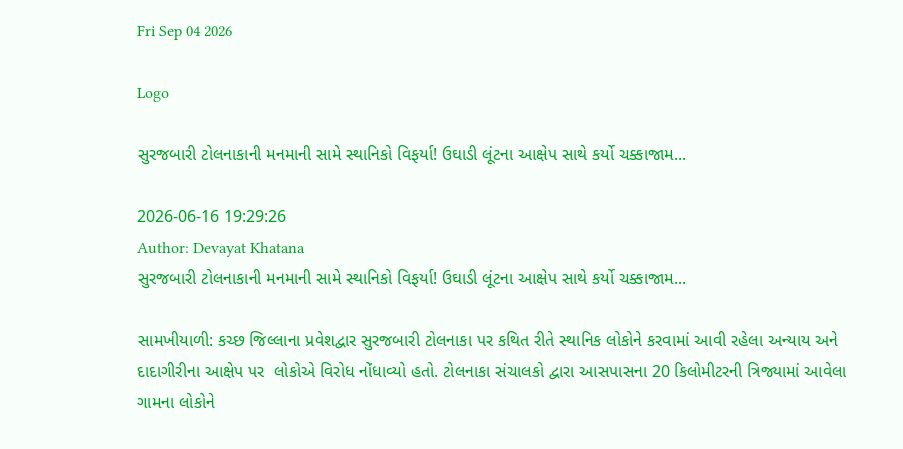Fri Sep 04 2026

Logo

સુરજબારી ટોલનાકાની મનમાની સામે સ્થાનિકો વિફર્યા! ઉઘાડી લૂંટના આક્ષેપ સાથે કર્યો ચક્કાજામ...

2026-06-16 19:29:26
Author: Devayat Khatana
સુરજબારી ટોલનાકાની મનમાની સામે સ્થાનિકો વિફર્યા! ઉઘાડી લૂંટના આક્ષેપ સાથે કર્યો ચક્કાજામ...

સામખીયાળી: કચ્છ જિલ્લાના પ્રવેશદ્વાર સુરજબારી ટોલનાકા પર કથિત રીતે સ્થાનિક લોકોને કરવામાં આવી રહેલા અન્યાય અને દાદાગીરીના આક્ષેપ પર  લોકોએ વિરોધ નોંધાવ્યો હતો. ટોલનાકા સંચાલકો દ્વારા આસપાસના 20 કિલોમીટરની ત્રિજ્યામાં આવેલા ગામના લોકોને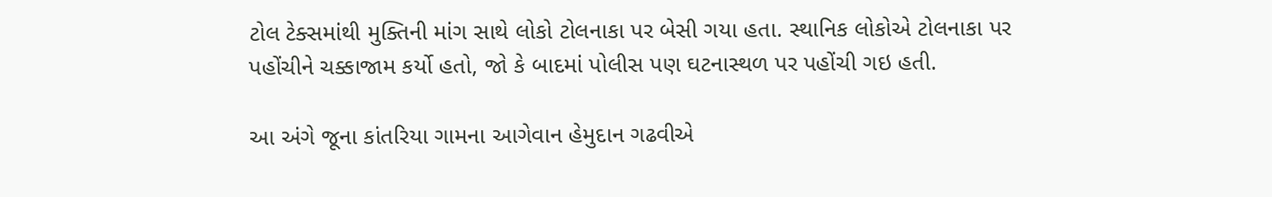ટોલ ટેક્સમાંથી મુક્તિની માંગ સાથે લોકો ટોલનાકા પર બેસી ગયા હતા. સ્થાનિક લોકોએ ટોલનાકા પર પહોંચીને ચક્કાજામ કર્યો હતો, જો કે બાદમાં પોલીસ પણ ઘટનાસ્થળ પર પહોંચી ગઇ હતી.

આ અંગે જૂના કાંતરિયા ગામના આગેવાન હેમુદાન ગઢવીએ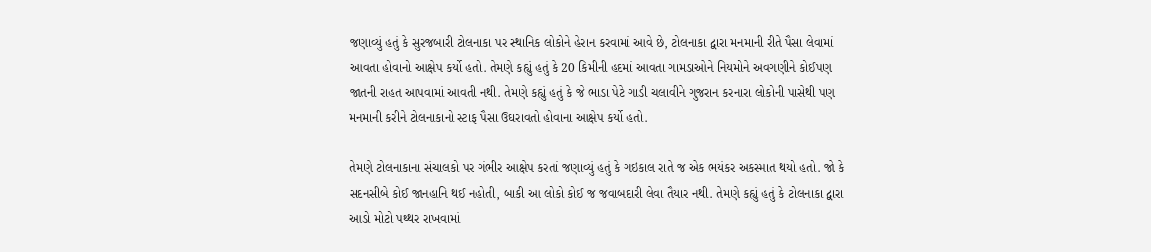જણાવ્યું હતું કે સુરજબારી ટોલનાકા પર સ્થાનિક લોકોને હેરાન કરવામાં આવે છે, ટોલનાકા દ્વારા મનમાની રીતે પૈસા લેવામાં આવતા હોવાનો આક્ષેપ કર્યો હતો. તેમણે કહ્યું હતું કે 20 કિમીની હદમાં આવતા ગામડાઓને નિયમોને અવગણીને કોઈપણ જાતની રાહત આપવામાં આવતી નથી. તેમણે કહ્યું હતું કે જે ભાડા પેટે ગાડી ચલાવીને ગુજરાન કરનારા લોકોની પાસેથી પણ મનમાની કરીને ટોલનાકાનો સ્ટાફ પૈસા ઉઘરાવતો હોવાના આક્ષેપ કર્યો હતો.

તેમણે ટોલનાકાના સંચાલકો પર ગંભીર આક્ષેપ કરતાં જણાવ્યું હતું કે ગઇકાલ રાતે જ એક ભયંકર અકસ્માત થયો હતો. જો કે સદનસીબે કોઈ જાનહાનિ થઈ નહોતી, બાકી આ લોકો કોઈ જ જવાબદારી લેવા તૈયાર નથી. તેમણે કહ્યું હતું કે ટોલનાકા દ્વારા આડો મોટો પથ્થર રાખવામાં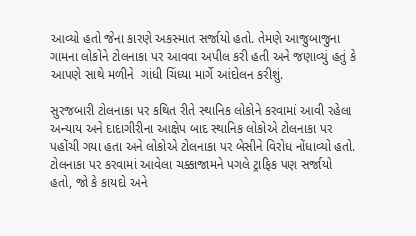આવ્યો હતો જેના કારણે અકસ્માત સર્જાયો હતો. તેમણે આજુબાજુના ગામના લોકોને ટોલનાકા પર આવવા અપીલ કરી હતી અને જણાવ્યું હતું કે આપણે સાથે મળીને  ગાંધી ચિંધ્યા માર્ગે આંદોલન કરીશું.

સુરજબારી ટોલનાકા પર કથિત રીતે સ્થાનિક લોકોને કરવામાં આવી રહેલા અન્યાય અને દાદાગીરીના આક્ષેપ બાદ સ્થાનિક લોકોએ ટોલનાકા પર પહોંચી ગયા હતા અને લોકોએ ટોલનાકા પર બેસીને વિરોધ નોંધાવ્યો હતો. ટોલનાકા પર કરવામાં આવેલા ચક્કાજામને પગલે ટ્રાફિક પણ સર્જાયો હતો, જો કે કાયદો અને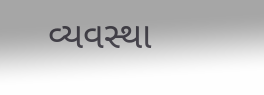વ્યવસ્થા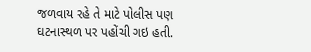જળવાય રહે તે માટે પોલીસ પણ ઘટનાસ્થળ પર પહોંચી ગઇ હતી.